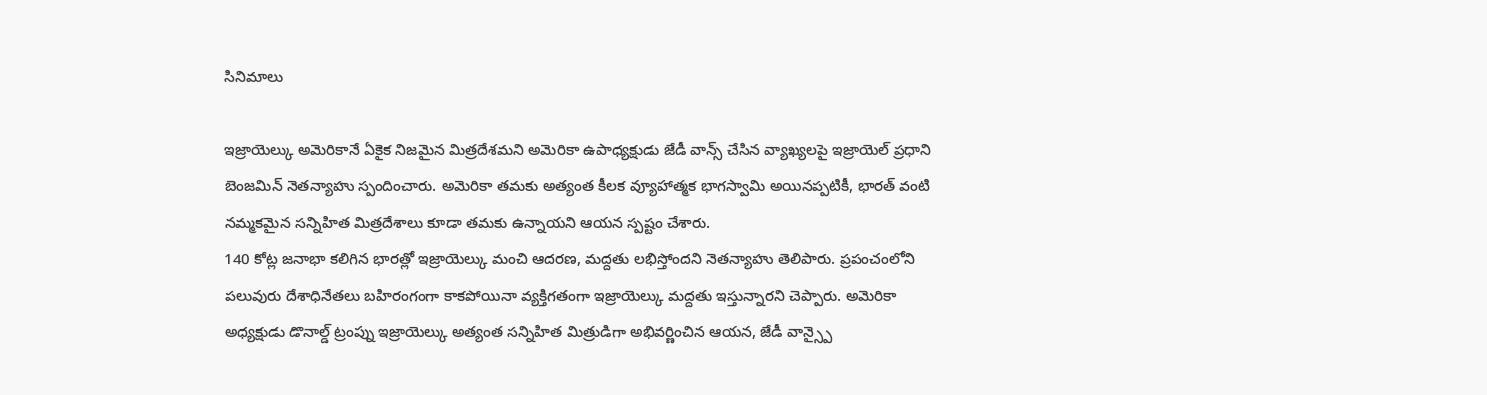సినిమాలు

ఇజ్రాయెల్కు అమెరికానే ఏకైక నిజమైన మిత్రదేశమని అమెరికా ఉపాధ్యక్షుడు జేడీ వాన్స్ చేసిన వ్యాఖ్యలపై ఇజ్రాయెల్ ప్రధాని బెంజమిన్ నెతన్యాహు స్పందించారు. అమెరికా తమకు అత్యంత కీలక వ్యూహాత్మక భాగస్వామి అయినప్పటికీ, భారత్ వంటి నమ్మకమైన సన్నిహిత మిత్రదేశాలు కూడా తమకు ఉన్నాయని ఆయన స్పష్టం చేశారు.
140 కోట్ల జనాభా కలిగిన భారత్లో ఇజ్రాయెల్కు మంచి ఆదరణ, మద్దతు లభిస్తోందని నెతన్యాహు తెలిపారు. ప్రపంచంలోని పలువురు దేశాధినేతలు బహిరంగంగా కాకపోయినా వ్యక్తిగతంగా ఇజ్రాయెల్కు మద్దతు ఇస్తున్నారని చెప్పారు. అమెరికా అధ్యక్షుడు డొనాల్డ్ ట్రంప్ను ఇజ్రాయెల్కు అత్యంత సన్నిహిత మిత్రుడిగా అభివర్ణించిన ఆయన, జేడీ వాన్స్పై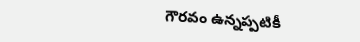గౌరవం ఉన్నప్పటికీ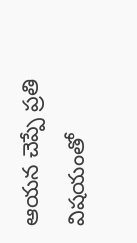ఆయన చెప్పే ప్రతి విషయంతో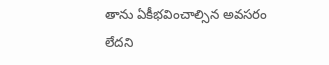తాను ఏకీభవించాల్సిన అవసరం లేదని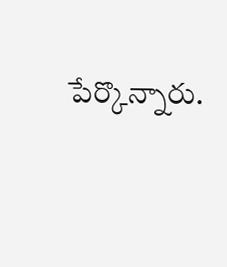పేర్కొన్నారు.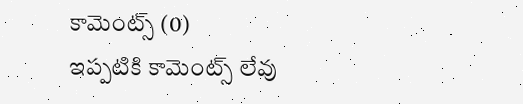కామెంట్స్ (0)
ఇప్పటికి కామెంట్స్ లేవు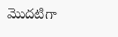మొదటిగా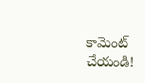కామెంట్ చేయండి!